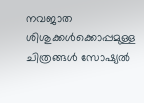നവജാത ശിശുക്കൾക്കൊപ്പമുള്ള ചിത്രങ്ങൾ സോഷ്യൽ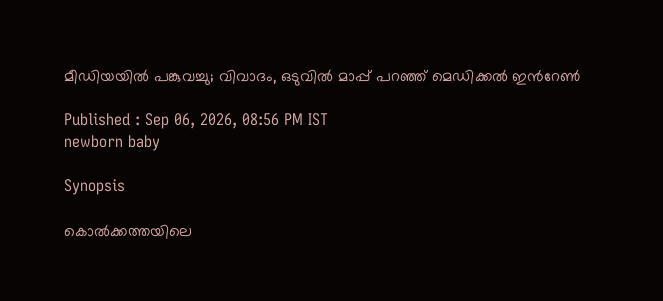മീഡിയയിൽ പങ്കുവച്ചു; വിവാദം, ഒടുവിൽ മാപ്പ് പറഞ്ഞ് മെഡിക്കൽ ഇന്‍റേൺ

Published : Sep 06, 2026, 08:56 PM IST
newborn baby

Synopsis

കൊൽക്കത്തയിലെ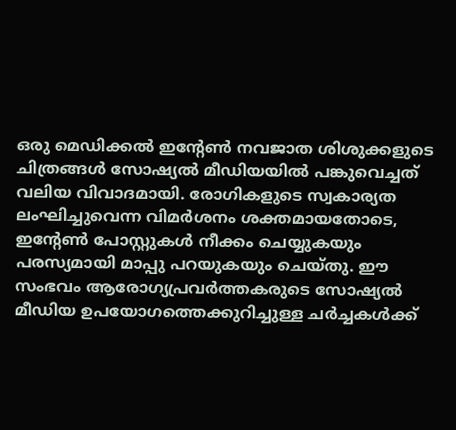ഒരു മെഡിക്കൽ ഇന്‍റേൺ നവജാത ശിശുക്കളുടെ ചിത്രങ്ങൾ സോഷ്യൽ മീഡിയയിൽ പങ്കുവെച്ചത് വലിയ വിവാദമായി. രോഗികളുടെ സ്വകാര്യത ലംഘിച്ചുവെന്ന വിമർശനം ശക്തമായതോടെ, ഇന്‍റേൺ പോസ്റ്റുകൾ നീക്കം ചെയ്യുകയും പരസ്യമായി മാപ്പു പറയുകയും ചെയ്തു. ഈ സംഭവം ആരോഗ്യപ്രവർത്തകരുടെ സോഷ്യൽ മീഡിയ ഉപയോഗത്തെക്കുറിച്ചുള്ള ചർച്ചകൾക്ക്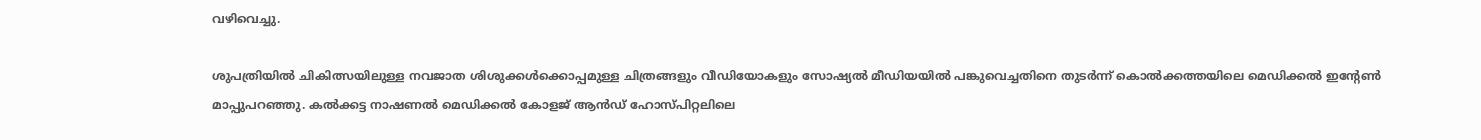വഴിവെച്ചു.

ശുപത്രിയിൽ ചികിത്സയിലുള്ള നവജാത ശിശുക്കൾക്കൊപ്പമുള്ള ചിത്രങ്ങളും വീഡിയോകളും സോഷ്യൽ മീഡിയയിൽ പങ്കുവെച്ചതിനെ തുടർന്ന് കൊൽക്കത്തയിലെ മെഡിക്കൽ ഇന്‍റേൺ മാപ്പുപറഞ്ഞു. കൽക്കട്ട നാഷണൽ മെഡിക്കൽ കോളജ് ആൻഡ് ഹോസ്പിറ്റലിലെ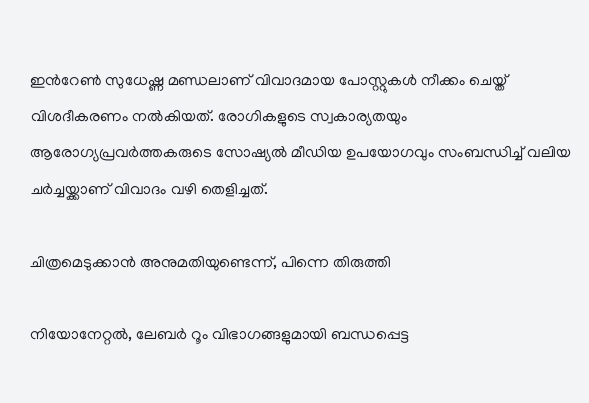ഇന്‍റേൺ സുധേഷ്ണ മണ്ഡലാണ് വിവാദമായ പോസ്റ്റുകൾ നീക്കം ചെയ്ത് വിശദീകരണം നൽകിയത്. രോഗികളുടെ സ്വകാര്യതയും ആരോഗ്യപ്രവർത്തകരുടെ സോഷ്യൽ മീഡിയ ഉപയോഗവും സംബന്ധിച്ച് വലിയ ചർച്ചയ്ക്കാണ് വിവാദം വഴി തെളിച്ചത്.

ചിത്രമെടുക്കാൻ അനുമതിയുണ്ടെന്ന്, പിന്നെ തിരുത്തി

നിയോനേറ്റൽ, ലേബർ റൂം വിഭാഗങ്ങളുമായി ബന്ധപ്പെട്ട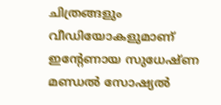ചിത്രങ്ങളും വീഡിയോകളുമാണ് ഇന്‍റേണായ സുധേഷ്ണ മണ്ഡൽ സോഷ്യൽ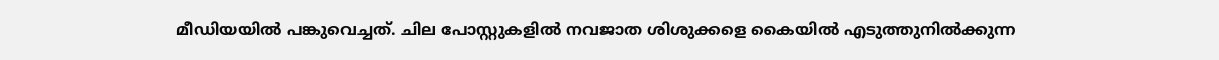മീഡിയയിൽ പങ്കുവെച്ചത്. ചില പോസ്റ്റുകളിൽ നവജാത ശിശുക്കളെ കൈയിൽ എടുത്തുനിൽക്കുന്ന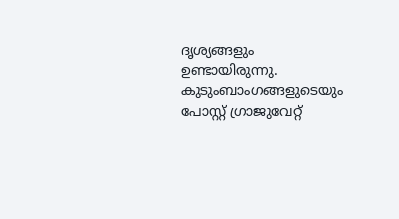ദൃശ്യങ്ങളും ഉണ്ടായിരുന്നു. കുടുംബാംഗങ്ങളുടെയും പോസ്റ്റ് ഗ്രാജുവേറ്റ്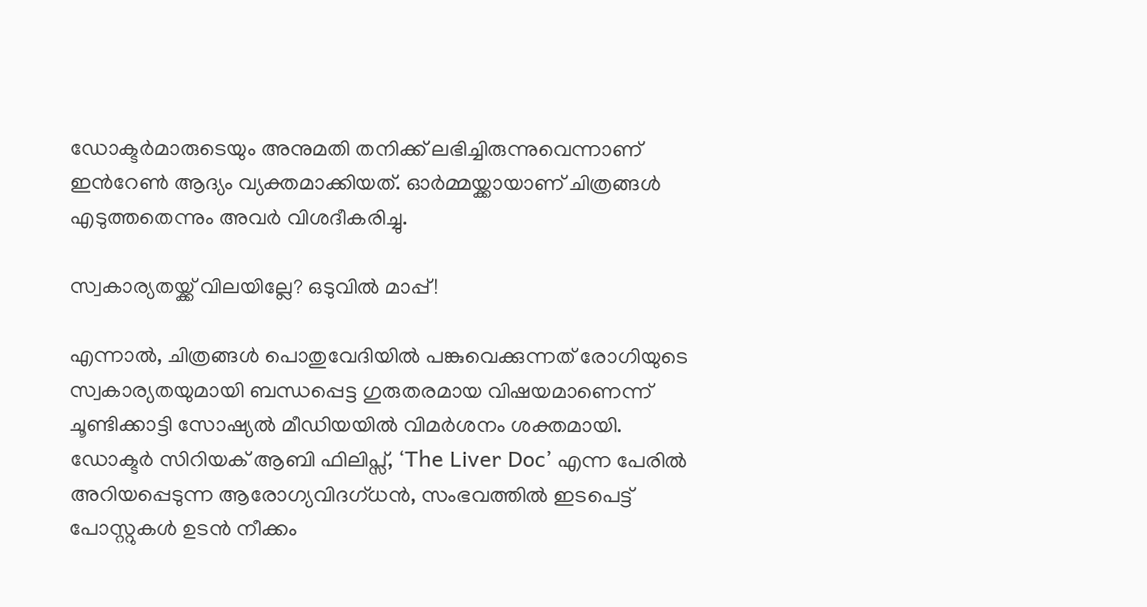ഡോക്ടർമാരുടെയും അനുമതി തനിക്ക് ലഭിച്ചിരുന്നുവെന്നാണ് ഇന്‍റേൺ ആദ്യം വ്യക്തമാക്കിയത്. ഓർമ്മയ്ക്കായാണ് ചിത്രങ്ങൾ എടുത്തതെന്നും അവർ വിശദീകരിച്ചു.

സ്വകാര്യതയ്ക്ക് വിലയില്ലേ? ഒടുവിൽ മാപ്പ്!

എന്നാൽ, ചിത്രങ്ങൾ പൊതുവേദിയിൽ പങ്കുവെക്കുന്നത് രോഗിയുടെ സ്വകാര്യതയുമായി ബന്ധപ്പെട്ട ഗുരുതരമായ വിഷയമാണെന്ന് ചൂണ്ടിക്കാട്ടി സോഷ്യൽ മീഡിയയിൽ വിമർശനം ശക്തമായി. ഡോക്ടർ സിറിയക് ആബി ഫിലിപ്സ്, ‘The Liver Doc’ എന്ന പേരിൽ അറിയപ്പെടുന്ന ആരോഗ്യവിദഗ്ധൻ, സംഭവത്തിൽ ഇടപെട്ട് പോസ്റ്റുകൾ ഉടൻ നീക്കം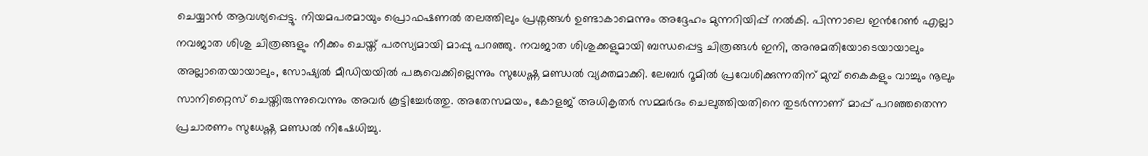ചെയ്യാൻ ആവശ്യപ്പെട്ടു. നിയമപരമായും പ്രൊഫഷണൽ തലത്തിലും പ്രശ്നങ്ങൾ ഉണ്ടാകാമെന്നും അദ്ദേഹം മുന്നറിയിപ്പ് നൽകി. പിന്നാലെ ഇന്‍റേൺ എല്ലാ നവജാത ശിശു ചിത്രങ്ങളും നീക്കം ചെയ്ത് പരസ്യമായി മാപ്പു പറഞ്ഞു. നവജാത ശിശുക്കളുമായി ബന്ധപ്പെട്ട ചിത്രങ്ങൾ ഇനി, അനുമതിയോടെയായാലും അല്ലാതെയായാലും, സോഷ്യൽ മീഡിയയിൽ പങ്കുവെക്കില്ലെന്നും സുധേഷ്ണ മണ്ഡൽ വ്യക്തമാക്കി. ലേബർ റൂമിൽ പ്രവേശിക്കുന്നതിന് മുമ്പ് കൈകളും വാച്ചും നൂലും സാനിറ്റൈസ് ചെയ്തിരുന്നുവെന്നും അവർ കൂട്ടിച്ചേർത്തു. അതേസമയം, കോളജ് അധികൃതർ സമ്മർദം ചെലുത്തിയതിനെ തുടർന്നാണ് മാപ്പ് പറഞ്ഞതെന്ന പ്രചാരണം സുധേഷ്ണ മണ്ഡൽ നിഷേധിച്ചു.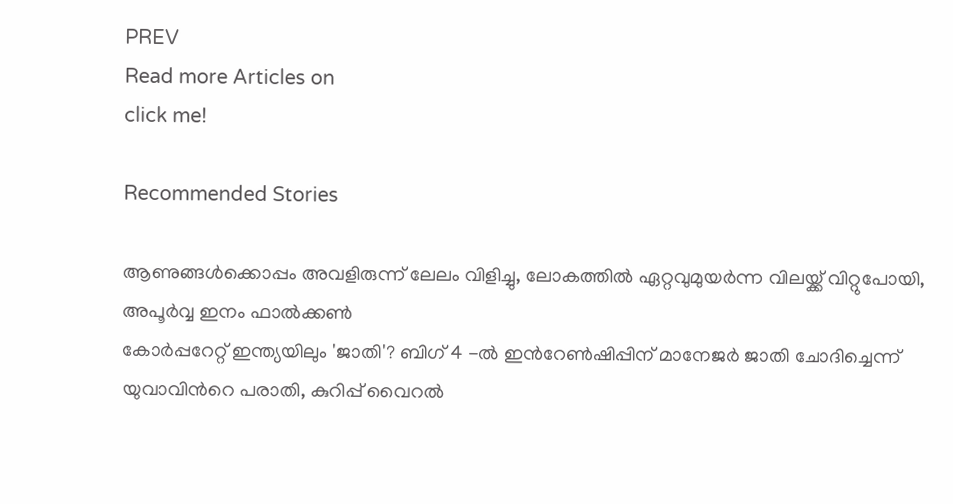PREV
Read more Articles on
click me!

Recommended Stories

ആണുങ്ങൾക്കൊപ്പം അവളിരുന്ന് ലേലം വിളിച്ചു, ലോകത്തിൽ ഏറ്റവുമുയർന്ന വിലയ്ക്ക് വിറ്റുപോയി, അപൂർവ്വ ഇനം ഫാൽക്കൺ
കോർപ്പറേറ്റ് ഇന്ത്യയിലും 'ജാതി'? ബിഗ് 4 -ൽ ഇന്‍റേൺഷിപ്പിന് മാനേജർ ജാതി ചോദിച്ചെന്ന് യുവാവിന്‍റെ പരാതി, കുറിപ്പ് വൈറൽ